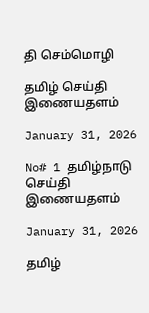தி செம்மொழி

தமிழ் செய்தி இணையதளம்

January 31, 2026

No# 1 தமிழ்நாடு செய்தி இணையதளம்

January 31, 2026

தமிழ்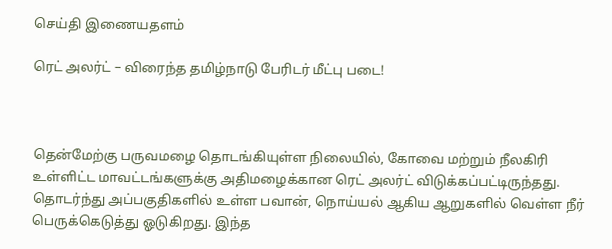செய்தி இணையதளம்

ரெட் அலர்ட் – விரைந்த தமிழ்நாடு பேரிடர் மீட்பு படை!



தென்மேற்கு பருவமழை தொடங்கியுள்ள நிலையில், கோவை மற்றும் நீலகிரி உள்ளிட்ட மாவட்டங்களுக்கு அதிமழைக்கான ரெட் அலர்ட் விடுக்கப்பட்டிருந்தது. தொடர்ந்து அப்பகுதிகளில் உள்ள பவான், நொய்யல் ஆகிய ஆறுகளில் வெள்ள நீர் பெருக்கெடுத்து ஓடுகிறது. இந்த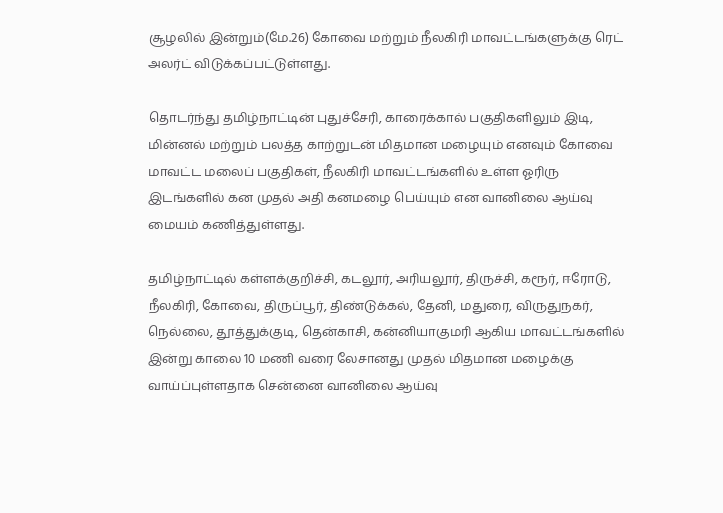சூழலில் இன்றும்(மே.26) கோவை மற்றும் நீலகிரி மாவட்டங்களுக்கு ரெட் அலர்ட் விடுக்கப்பட்டுள்ளது.

தொடர்ந்து தமிழ்நாட்டின் புதுச்சேரி, காரைக்கால் பகுதிகளிலும் இடி, மின்னல் மற்றும் பலத்த காற்றுடன் மிதமான மழையும் எனவும் கோவை மாவட்ட மலைப் பகுதிகள், நீலகிரி மாவட்டங்களில் உள்ள ஓரிரு இடங்களில் கன முதல் அதி கனமழை பெய்யும் என வானிலை ஆய்வு மையம் கணித்துள்ளது.

தமிழ்நாட்டில் கள்ளக்குறிச்சி, கடலூர், அரியலூர், திருச்சி, கரூர், ஈரோடு, நீலகிரி, கோவை, திருப்பூர், திண்டுக்கல், தேனி, மதுரை, விருதுநகர், நெல்லை, தூத்துக்குடி, தென்காசி, கன்னியாகுமரி ஆகிய மாவட்டங்களில் இன்று காலை 10 மணி வரை லேசானது முதல் மிதமான மழைக்கு வாய்ப்புள்ளதாக சென்னை வானிலை ஆய்வு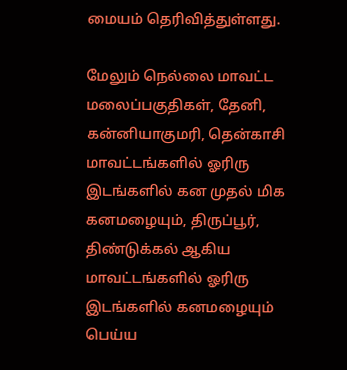மையம் தெரிவித்துள்ளது.

மேலும் நெல்லை மாவட்ட மலைப்பகுதிகள், தேனி, கன்னியாகுமரி, தென்காசி மாவட்டங்களில் ஓரிரு இடங்களில் கன முதல் மிக கனமழையும், திருப்பூர், திண்டுக்கல் ஆகிய மாவட்டங்களில் ஓரிரு இடங்களில் கனமழையும் பெய்ய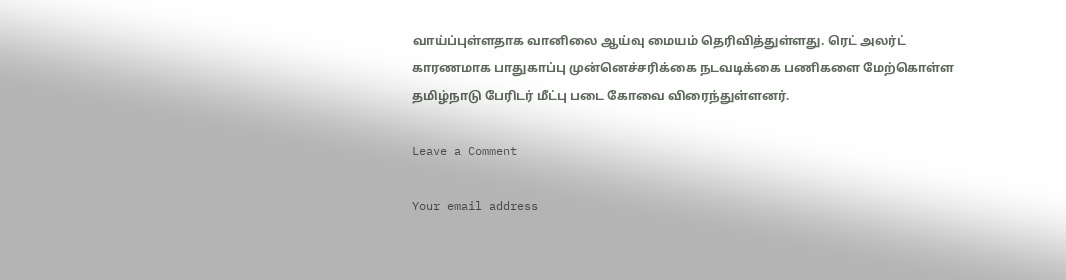வாய்ப்புள்ளதாக வானிலை ஆய்வு மையம் தெரிவித்துள்ளது. ரெட் அலர்ட் காரணமாக பாதுகாப்பு முன்னெச்சரிக்கை நடவடிக்கை பணிகளை மேற்கொள்ள தமிழ்நாடு பேரிடர் மீட்பு படை கோவை விரைந்துள்ளனர்.

Leave a Comment

Your email address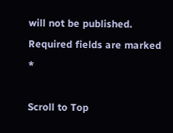will not be published. Required fields are marked *

Scroll to Top